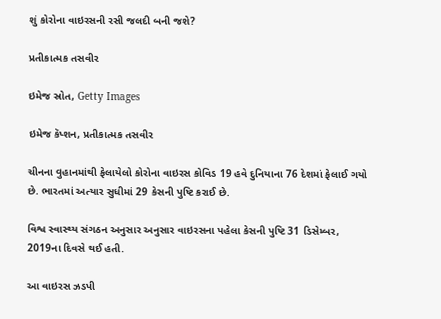શું કોરોના વાઇરસની રસી જલદી બની જશે?

પ્રતીકાત્મક તસવીર

ઇમેજ સ્રોત, Getty Images

ઇમેજ કૅપ્શન, પ્રતીકાત્મક તસવીર

ચીનના વુહાનમાંથી ફેલાયેલો કોરોના વાઇરસ કોવિડ 19 હવે દુનિયાના 76 દેશમાં ફેલાઈ ગયો છે. ભારતમાં અત્યાર સુધીમાં 29 કેસની પુષ્ટિ કરાઈ છે.

વિશ્વ સ્વાસ્થ્ય સંગઠન અનુસાર અનુસાર વાઇરસના પહેલા કેસની પુષ્ટિ 31 ડિસેમ્બર, 2019ના દિવસે થઈ હતી.

આ વાઇરસ ઝડપી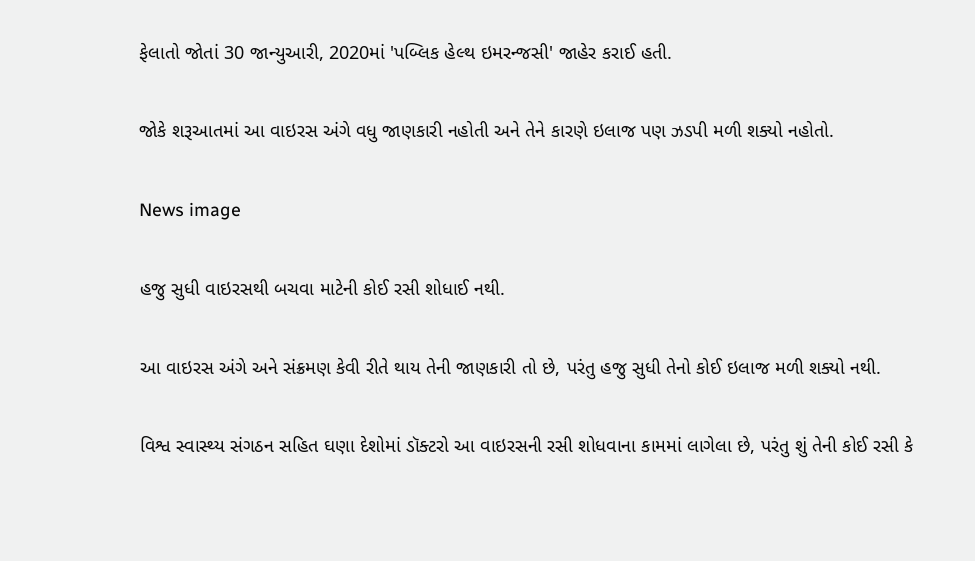ફેલાતો જોતાં 30 જાન્યુઆરી, 2020માં 'પબ્લિક હેલ્થ ઇમરન્જસી' જાહેર કરાઈ હતી.

જોકે શરૂઆતમાં આ વાઇરસ અંગે વધુ જાણકારી નહોતી અને તેને કારણે ઇલાજ પણ ઝડપી મળી શક્યો નહોતો.

News image

હજુ સુધી વાઇરસથી બચવા માટેની કોઈ રસી શોધાઈ નથી.

આ વાઇરસ અંગે અને સંક્રમણ કેવી રીતે થાય તેની જાણકારી તો છે, પરંતુ હજુ સુધી તેનો કોઈ ઇલાજ મળી શક્યો નથી.

વિશ્વ સ્વાસ્થ્ય સંગઠન સહિત ઘણા દેશોમાં ડૉક્ટરો આ વાઇરસની રસી શોધવાના કામમાં લાગેલા છે, પરંતુ શું તેની કોઈ રસી કે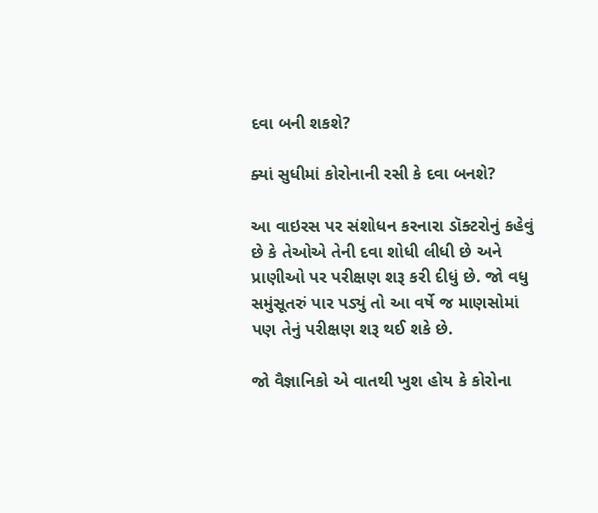દવા બની શકશે?

ક્યાં સુધીમાં કોરોનાની રસી કે દવા બનશે?

આ વાઇરસ પર સંશોધન કરનારા ડૉક્ટરોનું કહેવું છે કે તેઓએ તેની દવા શોધી લીધી છે અને પ્રાણીઓ પર પરીક્ષણ શરૂ કરી દીધું છે. જો વધુ સમુંસૂતરું પાર પડ્યું તો આ વર્ષે જ માણસોમાં પણ તેનું પરીક્ષણ શરૂ થઈ શકે છે.

જો વૈજ્ઞાનિકો એ વાતથી ખુશ હોય કે કોરોના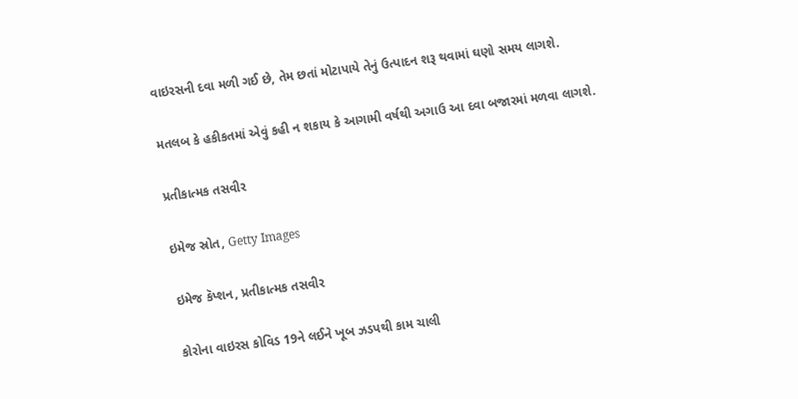વાઇરસની દવા મળી ગઈ છે, તેમ છતાં મોટાપાયે તેનું ઉત્પાદન શરૂ થવામાં ઘણો સમય લાગશે.

મતલબ કે હકીકતમાં એવું કહી ન શકાય કે આગામી વર્ષથી અગાઉ આ દવા બજારમાં મળવા લાગશે.

પ્રતીકાત્મક તસવીર

ઇમેજ સ્રોત, Getty Images

ઇમેજ કૅપ્શન, પ્રતીકાત્મક તસવીર

કોરોના વાઇરસ કોવિડ 19ને લઈને ખૂબ ઝડપથી કામ ચાલી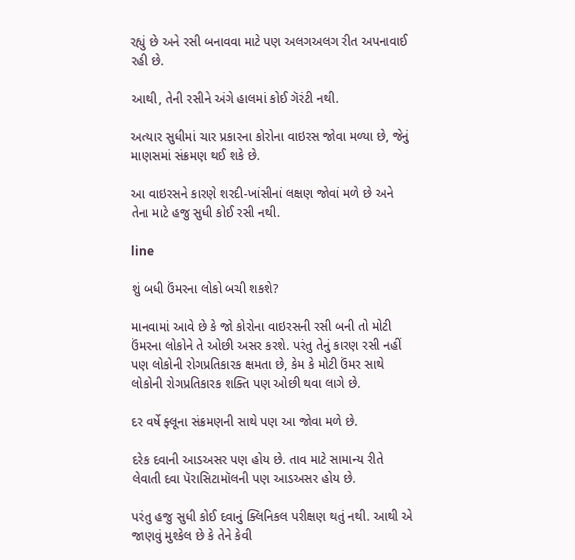રહ્યું છે અને રસી બનાવવા માટે પણ અલગઅલગ રીત અપનાવાઈ રહી છે.

આથી, તેની રસીને અંગે હાલમાં કોઈ ગૅરંટી નથી.

અત્યાર સુધીમાં ચાર પ્રકારના કોરોના વાઇરસ જોવા મળ્યા છે, જેનું માણસમાં સંક્રમણ થઈ શકે છે.

આ વાઇરસને કારણે શરદી-ખાંસીનાં લક્ષણ જોવાં મળે છે અને તેના માટે હજુ સુધી કોઈ રસી નથી.

line

શું બધી ઉંમરના લોકો બચી શકશે?

માનવામાં આવે છે કે જો કોરોના વાઇરસની રસી બની તો મોટી ઉંમરના લોકોને તે ઓછી અસર કરશે. પરંતુ તેનું કારણ રસી નહીં પણ લોકોની રોગપ્રતિકારક ક્ષમતા છે, કેમ કે મોટી ઉંમર સાથે લોકોની રોગપ્રતિકારક શક્તિ પણ ઓછી થવા લાગે છે.

દર વર્ષે ફ્લૂના સંક્રમણની સાથે પણ આ જોવા મળે છે.

દરેક દવાની આડઅસર પણ હોય છે. તાવ માટે સામાન્ય રીતે લેવાતી દવા પૅરાસિટામૉલની પણ આડઅસર હોય છે.

પરંતુ હજુ સુધી કોઈ દવાનું ક્લિનિકલ પરીક્ષણ થતું નથી. આથી એ જાણવું મુશ્કેલ છે કે તેને કેવી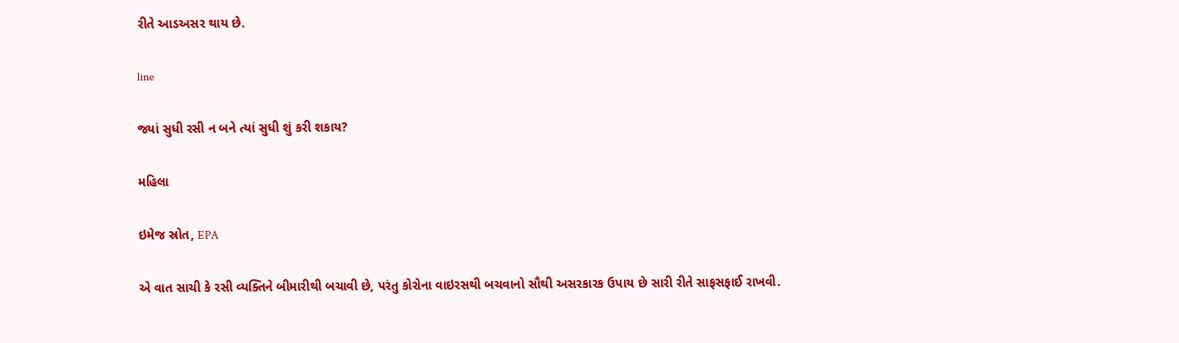રીતે આડઅસર થાય છે.

line

જ્યાં સુધી રસી ન બને ત્યાં સુધી શું કરી શકાય?

મહિલા

ઇમેજ સ્રોત, EPA

એ વાત સાચી કે રસી વ્યક્તિને બીમારીથી બચાવી છે, પરંતુ કોરોના વાઇરસથી બચવાનો સૌથી અસરકારક ઉપાય છે સારી રીતે સાફસફાઈ રાખવી.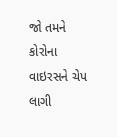જો તમને કોરોના વાઇરસને ચેપ લાગી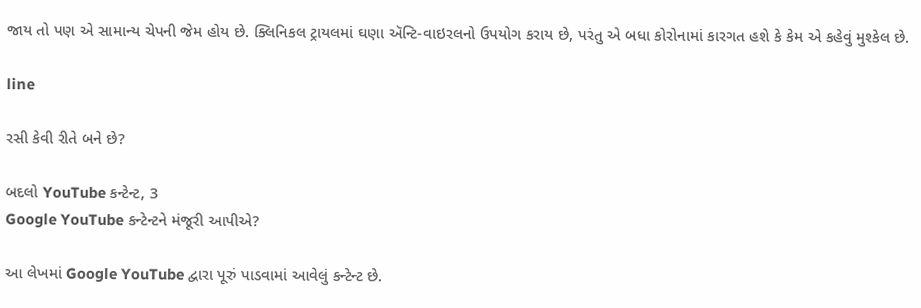જાય તો પણ એ સામાન્ય ચેપની જેમ હોય છે. ક્લિનિકલ ટ્રાયલમાં ઘણા ઍન્ટિ-વાઇરલનો ઉપયોગ કરાય છે, પરંતુ એ બધા કોરોનામાં કારગત હશે કે કેમ એ કહેવું મુશ્કેલ છે.

line

રસી કેવી રીતે બને છે?

બદલો YouTube કન્ટેન્ટ, 3
Google YouTube કન્ટેન્ટને મંજૂરી આપીએ?

આ લેખમાં Google YouTube દ્વારા પૂરું પાડવામાં આવેલું કન્ટેન્ટ છે.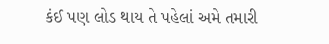કંઈ પણ લોડ થાય તે પહેલાં અમે તમારી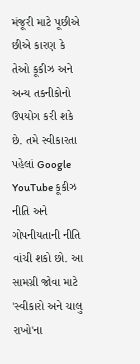મંજૂરી માટે પૂછીએ છીએ કારણ કે તેઓ કૂકીઝ અને અન્ય તકનીકોનો ઉપયોગ કરી શકે છે. તમે સ્વીકારતા પહેલાં Google YouTube કૂકીઝ નીતિ અને ગોપનીયતાની નીતિ વાંચી શકો છો. આ સામગ્રી જોવા માટે 'સ્વીકારો અને ચાલુ રાખો'ના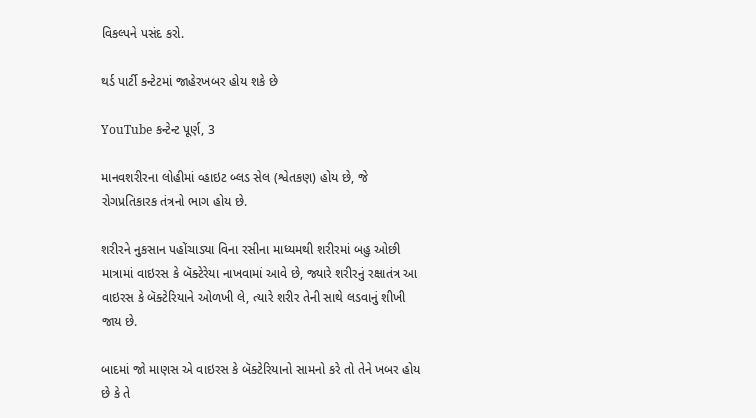વિકલ્પને પસંદ કરો.

થર્ડ પાર્ટી કન્ટેટમાં જાહેરખબર હોય શકે છે

YouTube કન્ટેન્ટ પૂર્ણ, 3

માનવશરીરના લોહીમાં વ્હાઇટ બ્લડ સેલ (શ્વેતકણ) હોય છે, જે રોગપ્રતિકારક તંત્રનો ભાગ હોય છે.

શરીરને નુકસાન પહોંચાડ્યા વિના રસીના માધ્યમથી શરીરમાં બહુ ઓછી માત્રામાં વાઇરસ કે બૅક્ટેરેયા નાખવામાં આવે છે, જ્યારે શરીરનું રક્ષાતંત્ર આ વાઇરસ કે બૅક્ટેરિયાને ઓળખી લે, ત્યારે શરીર તેની સાથે લડવાનું શીખી જાય છે.

બાદમાં જો માણસ એ વાઇરસ કે બૅક્ટેરિયાનો સામનો કરે તો તેને ખબર હોય છે કે તે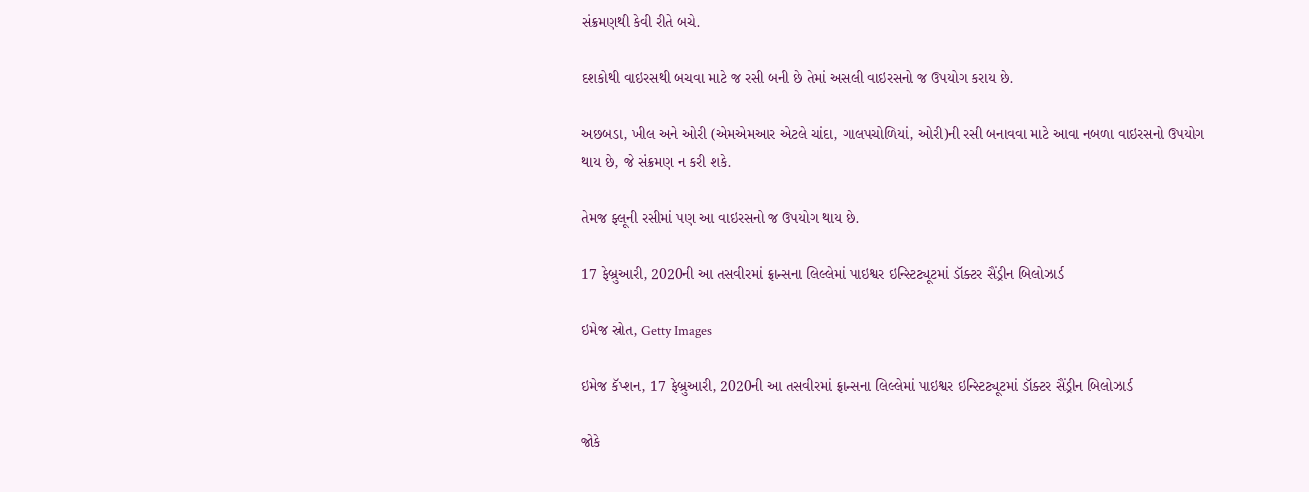સંક્રમણથી કેવી રીતે બચે.

દશકોથી વાઇરસથી બચવા માટે જ રસી બની છે તેમાં અસલી વાઇરસનો જ ઉપયોગ કરાય છે.

અછબડા, ખીલ અને ઓરી (એમએમઆર એટલે ચાંદા, ગાલપચોળિયાં, ઓરી)ની રસી બનાવવા માટે આવા નબળા વાઇરસનો ઉપયોગ થાય છે, જે સંક્રમણ ન કરી શકે.

તેમજ ફ્લૂની રસીમાં પણ આ વાઇરસનો જ ઉપયોગ થાય છે.

17 ફેબ્રુઆરી, 2020ની આ તસવીરમાં ફ્રાન્સના લિલ્લેમાં પાઇશ્વર ઇન્સ્ટિટ્યૂટમાં ડૉક્ટર સૈંડ્રીન બિલોઝાર્ડ

ઇમેજ સ્રોત, Getty Images

ઇમેજ કૅપ્શન, 17 ફેબ્રુઆરી, 2020ની આ તસવીરમાં ફ્રાન્સના લિલ્લેમાં પાઇશ્વર ઇન્સ્ટિટ્યૂટમાં ડૉક્ટર સૈંડ્રીન બિલોઝાર્ડ

જોકે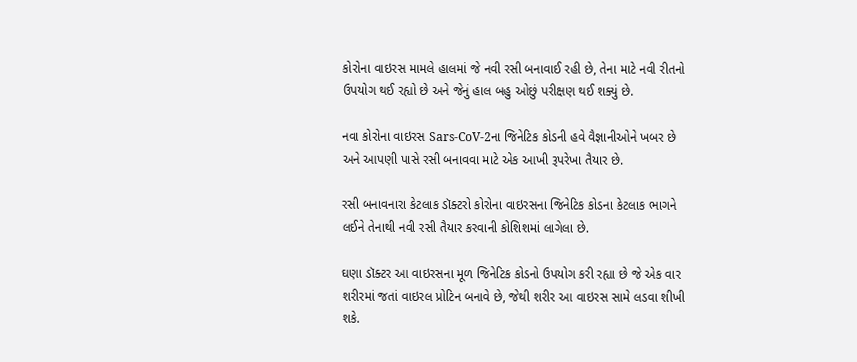કોરોના વાઇરસ મામલે હાલમાં જે નવી રસી બનાવાઈ રહી છે, તેના માટે નવી રીતનો ઉપયોગ થઈ રહ્યો છે અને જેનું હાલ બહુ ઓછું પરીક્ષણ થઈ શક્યું છે.

નવા કોરોના વાઇરસ Sars-CoV-2ના જિનેટિક કોડની હવે વૈજ્ઞાનીઓને ખબર છે અને આપણી પાસે રસી બનાવવા માટે એક આખી રૂપરેખા તૈયાર છે.

રસી બનાવનારા કેટલાક ડૉક્ટરો કોરોના વાઇરસના જિનેટિક કોડના કેટલાક ભાગને લઈને તેનાથી નવી રસી તૈયાર કરવાની કોશિશમાં લાગેલા છે.

ઘણા ડૉક્ટર આ વાઇરસના મૂળ જિનેટિક કોડનો ઉપયોગ કરી રહ્યા છે જે એક વાર શરીરમાં જતાં વાઇરલ પ્રોટિન બનાવે છે, જેથી શરીર આ વાઇરસ સામે લડવા શીખી શકે.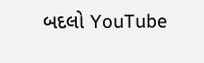બદલો YouTube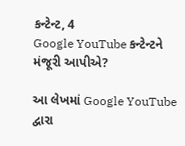કન્ટેન્ટ, 4
Google YouTube કન્ટેન્ટને મંજૂરી આપીએ?

આ લેખમાં Google YouTube દ્વારા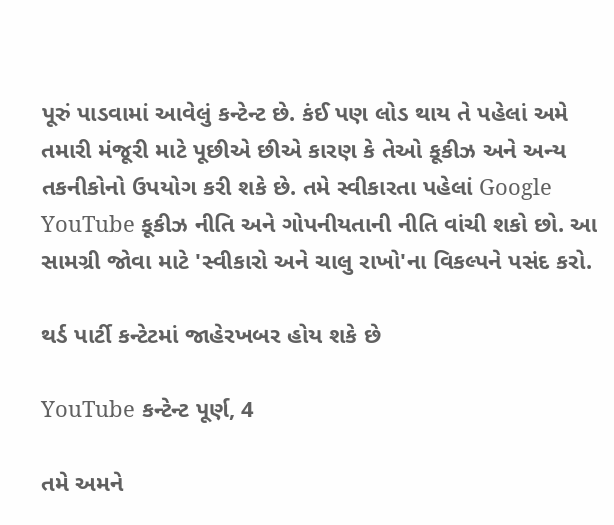પૂરું પાડવામાં આવેલું કન્ટેન્ટ છે. કંઈ પણ લોડ થાય તે પહેલાં અમે તમારી મંજૂરી માટે પૂછીએ છીએ કારણ કે તેઓ કૂકીઝ અને અન્ય તકનીકોનો ઉપયોગ કરી શકે છે. તમે સ્વીકારતા પહેલાં Google YouTube કૂકીઝ નીતિ અને ગોપનીયતાની નીતિ વાંચી શકો છો. આ સામગ્રી જોવા માટે 'સ્વીકારો અને ચાલુ રાખો'ના વિકલ્પને પસંદ કરો.

થર્ડ પાર્ટી કન્ટેટમાં જાહેરખબર હોય શકે છે

YouTube કન્ટેન્ટ પૂર્ણ, 4

તમે અમને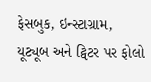ફેસબુક, ઇન્સ્ટાગ્રામ, યૂટ્યૂબ અને ટ્વિટર પર ફોલો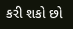કરી શકો છો